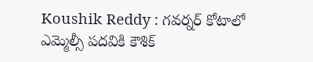Koushik Reddy : గవర్నర్ కోటాలో ఎమ్మెల్సీ పదవికి కౌశిక్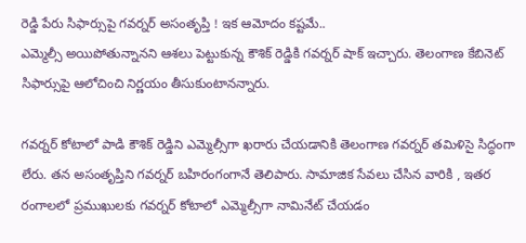రెడ్డి పేరు సిఫార్సుపై గవర్నర్ అసంతృప్తి ! ఇక ఆమోదం కష్టమే..
ఎమ్మెల్సీ అయిపోతున్నానని ఆశలు పెట్టుకున్న కౌశిక్ రెడ్డికి గవర్నర్ షాక్ ఇచ్చారు. తెలంగాణ కేబినెట్ సిఫార్సుపై ఆలోచించి నిర్ణయం తీసుకుంటానన్నారు.

గవర్నర్ కోటాలో పాడి కౌశిక్ రెడ్డిని ఎమ్మెల్సీగా ఖరారు చేయడానికి తెలంగాణ గవర్నర్ తమిళిసై సిద్ధంగా లేరు. తన అసంతృప్తిని గవర్నర్ బహిరంగంగానే తెలిపారు. సామాజిక సేవలు చేసిన వారికి , ఇతర రంగాలలో ప్రముఖులకు గవర్నర్ కోటాలో ఎమ్మెల్సీగా నామినేట్ చేయడం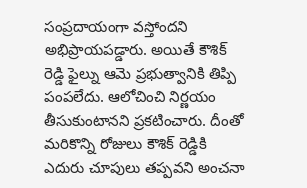సంప్రదాయంగా వస్తోందని అభిప్రాయపడ్డారు. అయితే కౌశిక్ రెడ్డి ఫైల్ను ఆమె ప్రభుత్వానికి తిప్పి పంపలేదు. ఆలోచించి నిర్ణయం తీసుకుంటానని ప్రకటించారు. దీంతో మరికొన్ని రోజులు కౌశిక్ రెడ్డికి ఎదురు చూపులు తప్పవని అంచనా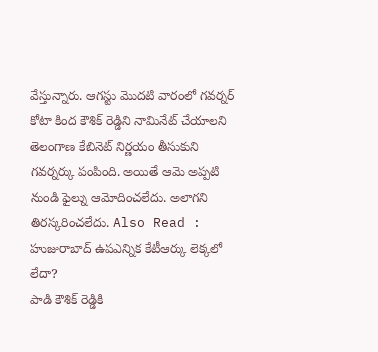వేస్తున్నారు. ఆగస్టు మొదటి వారంలో గవర్నర్ కోటా కింద కౌశిక్ రెడ్డిని నామినేట్ చేయాలని తెలంగాణ కేబినెట్ నిర్ణయం తీసుకుని గవర్నర్కు పంపింది. అయితే ఆమె అప్పటి నుండి ఫైల్ను ఆమోదించలేదు. అలాగని తిరస్కరించలేదు. Also Read : హుజురాబాద్ ఉపఎన్నిక కేటీఆర్కు లెక్కలో లేదా?
పాడి కౌశిక్ రెడ్డికి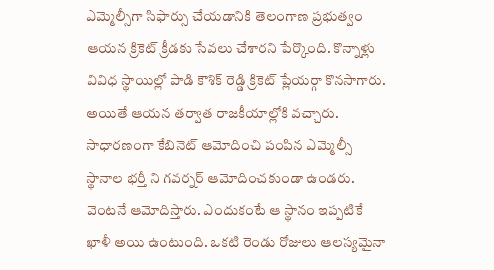ఎమ్మెల్సీగా సిఫార్సు చేయడానికి తెలంగాణ ప్రభుత్వం ఆయన క్రికెట్ క్రీడకు సేవలు చేశారని పేర్కొంది. కొన్నాళ్లు వివిధ స్థాయిల్లో పాడి కౌశిక్ రెడ్డి క్రికెట్ ప్లేయర్గా కొనసాగారు. అయితే ఆయన తర్వాత రాజకీయాల్లోకి వచ్చారు. సాధారణంగా కేబినెట్ ఆమోదించి పంపిన ఎమ్మెల్సీ స్థానాల భర్తీ ని గవర్నర్ ఆమోదించకుండా ఉండరు. వెంటనే ఆమోదిస్తారు. ఎందుకంటే ఆ స్థానం ఇప్పటికే ఖాళీ అయి ఉంటుంది. ఒకటి రెండు రోజులు ఆలస్యమైనా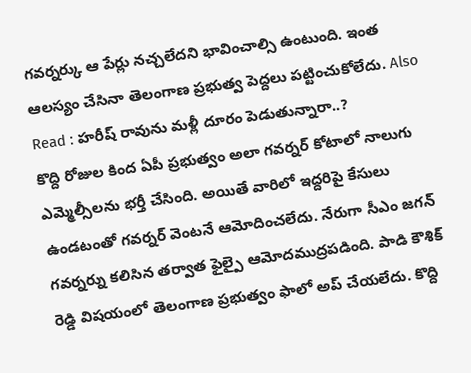గవర్నర్కు ఆ పేర్లు నచ్చలేదని భావించాల్సి ఉంటుంది. ఇంత ఆలస్యం చేసినా తెలంగాణ ప్రభుత్వ పెద్దలు పట్టించుకోలేదు. Also Read : హరీష్ రావును మళ్లీ దూరం పెడుతున్నారా..?
కొద్ది రోజుల కింద ఏపీ ప్రభుత్వం అలా గవర్నర్ కోటాలో నాలుగు ఎమ్మెల్సీలను భర్తీ చేసింది. అయితే వారిలో ఇద్దరిపై కేసులు ఉండటంతో గవర్నర్ వెంటనే ఆమోదించలేదు. నేరుగా సీఎం జగన్ గవర్నర్ను కలిసిన తర్వాత ఫైల్పై ఆమోదముద్రపడింది. పాడి కౌశిక్ రెడ్డి విషయంలో తెలంగాణ ప్రభుత్వం ఫాలో అప్ చేయలేదు. కొద్ది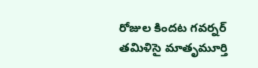రోజుల కిందట గవర్నర్ తమిళిసై మాతృమూర్తి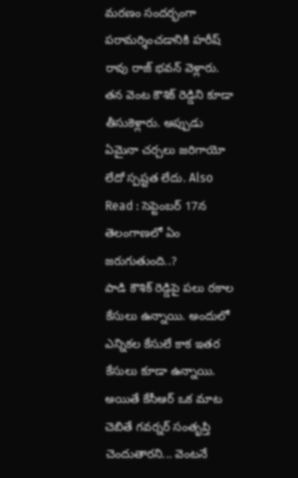మరణం సందర్భంగా పరామర్శించడానికి హరీష్ రావు రాజ్ భవన్ వెళ్లారు. తన వెంట కౌశిక్ రెడ్డిని కూడా తీసుకెళ్లారు. అప్పుడు ఏమైనా చర్చలు జరిగాయో లేదో స్పష్టత లేదు. Also Read : సెప్టెంబర్ 17న తెలంగాణలో ఏం జరుగుతుంది..?
పాడి కౌశిక్ రెడ్డిపై పలు రకాల కేసులు ఉన్నాయి. అందులో ఎన్నికల కేసులే కాక ఇతర కేసులు కూడా ఉన్నాయి. అయితే కేసీఆర్ ఒక మాట చెబితే గవర్నర్ సంతృప్తి చెందుతారని... వెంటనే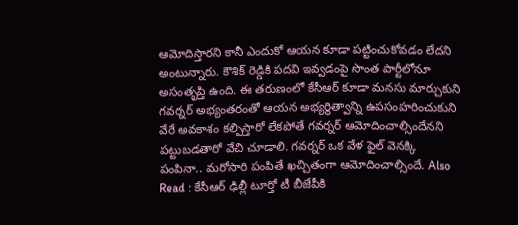ఆమోదిస్తారని కానీ ఎందుకో ఆయన కూడా పట్టించుకోవడం లేదని అంటున్నారు. కౌశిక్ రెడ్డికి పదవి ఇవ్వడంపై సొంత పార్టీలోనూ అసంతృప్తి ఉంది. ఈ తరుణంలో కేసీఆర్ కూడా మనసు మార్చుకుని గవర్నర్ అభ్యంతరంతో ఆయన అభ్యర్థిత్వాన్ని ఉపసంహరించుకుని వేరే అవకాశం కల్పిస్తారో లేకపోతే గవర్నర్ ఆమోదించాల్సిందేనని పట్టుబడతారో వేచి చూడాలి. గవర్నర్ ఒక వేళ ఫైల్ వెనక్కి పంపినా.. మరోసారి పంపితే ఖచ్చితంగా ఆమోదించాల్సిందే. Also Read : కేసీఆర్ ఢిల్లీ టూర్తో టీ బీజేపీకి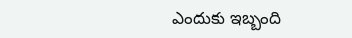ఎందుకు ఇబ్బంది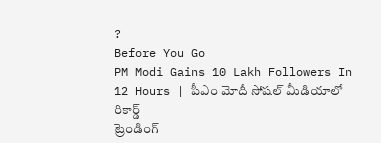?
Before You Go
PM Modi Gains 10 Lakh Followers In 12 Hours | పీఎం మోదీ సోషల్ మీడియాలో రికార్డ్
ట్రెండింగ్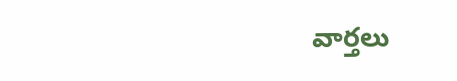వార్తలు